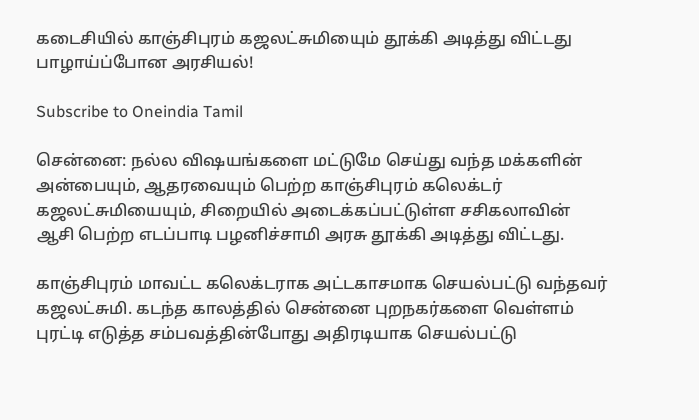கடைசியில் காஞ்சிபுரம் கஜலட்சுமியைும் தூக்கி அடித்து விட்டது பாழாய்ப்போன அரசியல்!

Subscribe to Oneindia Tamil

சென்னை: நல்ல விஷயங்களை மட்டுமே செய்து வந்த மக்களின் அன்பையும், ஆதரவையும் பெற்ற காஞ்சிபுரம் கலெக்டர் கஜலட்சுமியையும், சிறையில் அடைக்கப்பட்டுள்ள சசிகலாவின் ஆசி பெற்ற எடப்பாடி பழனிச்சாமி அரசு தூக்கி அடித்து விட்டது.

காஞ்சிபுரம் மாவட்ட கலெக்டராக அட்டகாசமாக செயல்பட்டு வந்தவர் கஜலட்சுமி. கடந்த காலத்தில் சென்னை புறநகர்களை வெள்ளம் புரட்டி எடுத்த சம்பவத்தின்போது அதிரடியாக செயல்பட்டு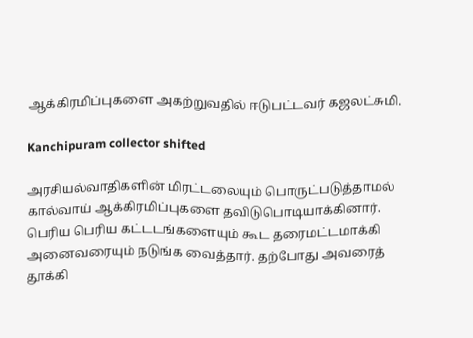ஆக்கிரமிப்புகளை அகற்றுவதில் ஈடுபட்டவர் கஜலட்சுமி.

Kanchipuram collector shifted

அரசியல்வாதிகளின் மிரட்டலையும் பொருட்படுத்தாமல் கால்வாய் ஆக்கிரமிப்புகளை தவிடுபொடியாக்கினார். பெரிய பெரிய கட்டடங்களையும் கூட தரைமட்டமாக்கி அனைவரையும் நடுங்க வைத்தார். தற்போது அவரைத் தூக்கி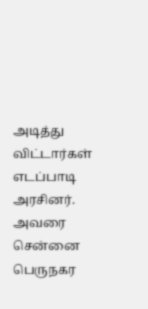அடித்து விட்டார்கள் எடப்பாடி அரசினர். அவரை சென்னை பெருநகர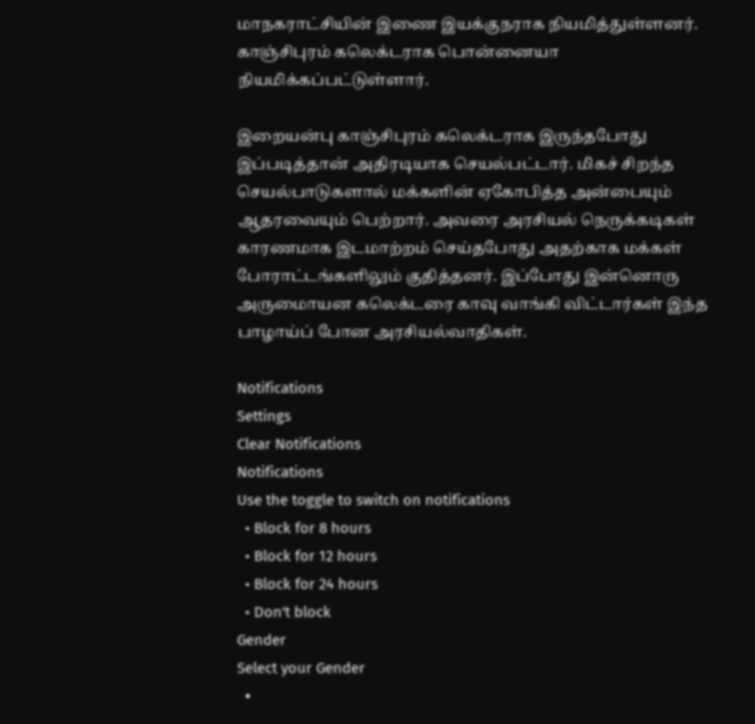மாநகராட்சியின் இணை இயக்குநராக நியமித்துள்ளனர். காஞ்சிபுரம் கலெக்டராக பொன்னையா நியமிக்கப்பட்டுள்ளார்.

இறையன்பு காஞ்சிபுரம் கலெக்டராக இருந்தபோது இப்படித்தான் அதிரடியாக செயல்பட்டார். மிகச் சிறந்த செயல்பாடுகளால் மக்களின் ஏகோபித்த அன்பையும் ஆதரவையும் பெற்றார். அவரை அரசியல் நெருக்கடிகள் காரணமாக இடமாற்றம் செய்தபோது அதற்காக மக்கள் போராட்டங்களிலும் குதித்தனர். இப்போது இன்னொரு அருமைாயன கலெக்டரை காவு வாங்கி விட்டார்கள் இந்த பாழாய்ப் போன அரசியல்வாதிகள்.

Notifications
Settings
Clear Notifications
Notifications
Use the toggle to switch on notifications
  • Block for 8 hours
  • Block for 12 hours
  • Block for 24 hours
  • Don't block
Gender
Select your Gender
  •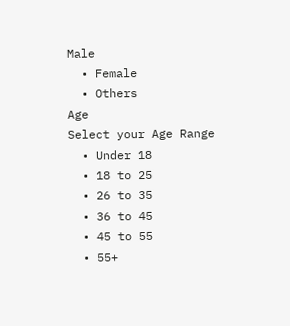Male
  • Female
  • Others
Age
Select your Age Range
  • Under 18
  • 18 to 25
  • 26 to 35
  • 36 to 45
  • 45 to 55
  • 55+